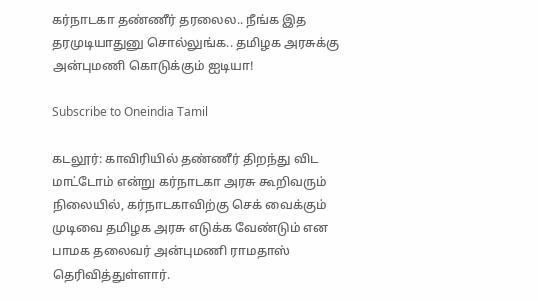கர்நாடகா தண்ணீர் தரலைல.. நீங்க இத தரமுடியாதுனு சொல்லுங்க.. தமிழக அரசுக்கு அன்புமணி கொடுக்கும் ஐடியா!

Subscribe to Oneindia Tamil

கடலூர்: காவிரியில் தண்ணீர் திறந்து விட மாட்டோம் என்று கர்நாடகா அரசு கூறிவரும் நிலையில், கர்நாடகாவிற்கு செக் வைக்கும் முடிவை தமிழக அரசு எடுக்க வேண்டும் என பாமக தலைவர் அன்புமணி ராமதாஸ் தெரிவித்துள்ளார்.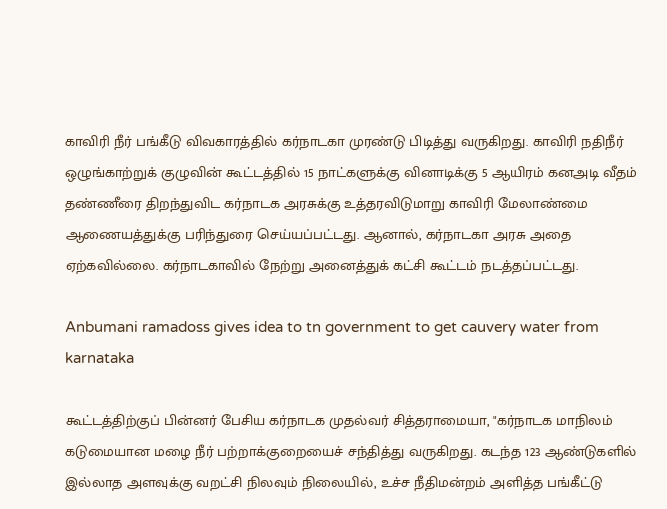காவிரி நீர் பங்கீடு விவகாரத்தில் கர்நாடகா முரண்டு பிடித்து வருகிறது. காவிரி நதிநீர் ஒழுங்காற்றுக் குழுவின் கூட்டத்தில் 15 நாட்களுக்கு வினாடிக்கு 5 ஆயிரம் கனஅடி வீதம் தண்ணீரை திறந்துவிட கர்நாடக அரசுக்கு உத்தரவிடுமாறு காவிரி மேலாண்மை ஆணையத்துக்கு பரிந்துரை செய்யப்பட்டது. ஆனால், கர்நாடகா அரசு அதை ஏற்கவில்லை. கர்நாடகாவில் நேற்று அனைத்துக் கட்சி கூட்டம் நடத்தப்பட்டது.

Anbumani ramadoss gives idea to tn government to get cauvery water from karnataka

கூட்டத்திற்குப் பின்னர் பேசிய கர்நாடக முதல்வர் சித்தராமையா, "கர்நாடக மாநிலம் கடுமையான மழை நீர் பற்றாக்குறையைச் சந்தித்து வருகிறது. கடந்த 123 ஆண்டுகளில் இல்லாத அளவுக்கு வறட்சி நிலவும் நிலையில், உச்ச நீதிமன்றம் அளித்த பங்கீட்டு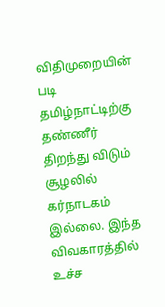விதிமுறையின் படி தமிழ்நாட்டிற்கு தண்ணீர் திறந்து விடும் சூழலில் கர்நாடகம் இல்லை. இந்த விவகாரத்தில் உச்ச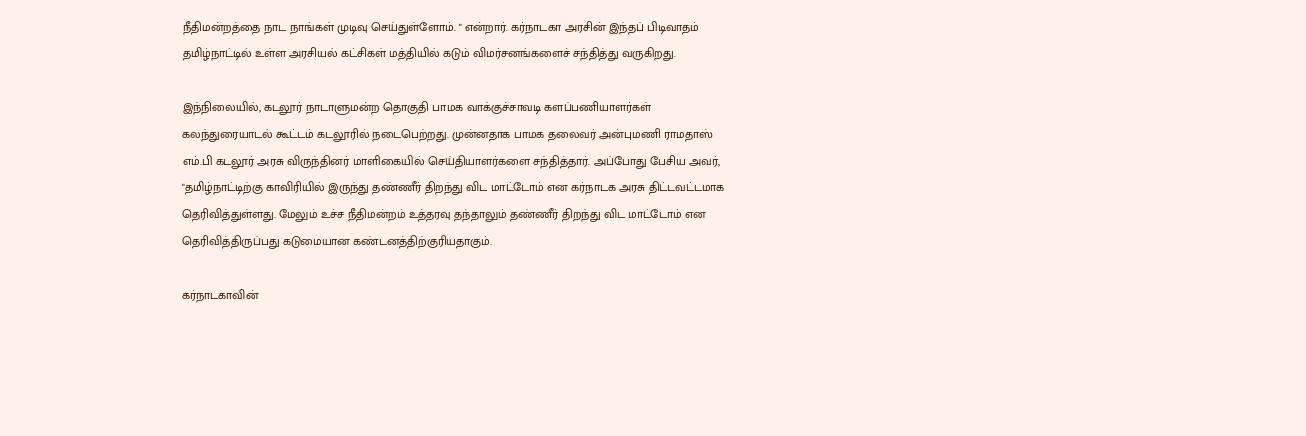நீதிமன்றத்தை நாட நாங்கள் முடிவு செய்துள்ளோம். " என்றார். கர்நாடகா அரசின் இந்தப் பிடிவாதம் தமிழ்நாட்டில் உள்ள அரசியல் கட்சிகள் மத்தியில் கடும் விமர்சனங்களைச் சந்தித்து வருகிறது.

இந்நிலையில், கடலூர் நாடாளுமன்ற தொகுதி பாமக வாக்குச்சாவடி களப்பணியாளர்கள் கலந்துரையாடல் கூட்டம் கடலூரில் நடைபெற்றது. முன்னதாக பாமக தலைவர் அன்புமணி ராமதாஸ் எம்.பி கடலூர் அரசு விருந்தினர் மாளிகையில் செய்தியாளர்களை சந்தித்தார். அப்போது பேசிய அவர், "தமிழ்நாட்டிற்கு காவிரியில் இருந்து தண்ணீர் திறந்து விட மாட்டோம் என கர்நாடக அரசு திட்டவட்டமாக தெரிவித்துள்ளது. மேலும் உச்ச நீதிமன்றம் உத்தரவு தந்தாலும் தண்ணீர் திறந்து விட மாட்டோம் என தெரிவித்திருப்பது கடுமையான கண்டனத்திற்குரியதாகும்.

கர்நாடகாவின்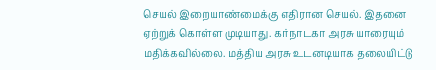செயல் இறையாண்மைக்கு எதிரான செயல். இதனை ஏற்றுக் கொள்ள முடியாது. கர்நாடகா அரசு யாரையும் மதிக்கவில்லை. மத்திய அரசு உடனடியாக தலையிட்டு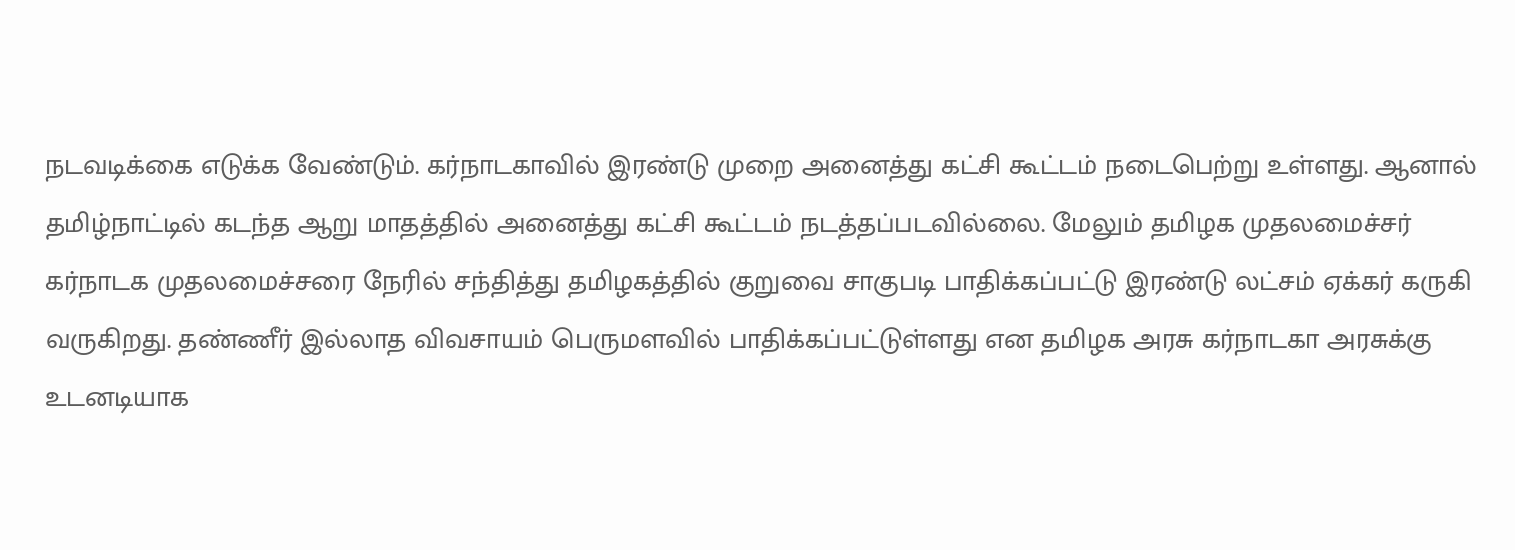நடவடிக்கை எடுக்க வேண்டும். கர்நாடகாவில் இரண்டு முறை அனைத்து கட்சி கூட்டம் நடைபெற்று உள்ளது. ஆனால் தமிழ்நாட்டில் கடந்த ஆறு மாதத்தில் அனைத்து கட்சி கூட்டம் நடத்தப்படவில்லை. மேலும் தமிழக முதலமைச்சர் கர்நாடக முதலமைச்சரை நேரில் சந்தித்து தமிழகத்தில் குறுவை சாகுபடி பாதிக்கப்பட்டு இரண்டு லட்சம் ஏக்கர் கருகி வருகிறது. தண்ணீர் இல்லாத விவசாயம் பெருமளவில் பாதிக்கப்பட்டுள்ளது என தமிழக அரசு கர்நாடகா அரசுக்கு உடனடியாக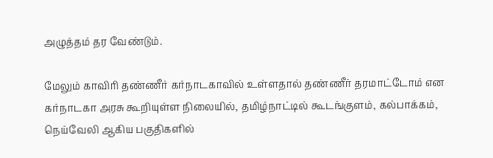அழுத்தம் தர வேண்டும்.

மேலும் காவிரி தண்ணீர் கர்நாடகாவில் உள்ளதால் தண்ணீர் தரமாட்டோம் என கர்நாடகா அரசு கூறியுள்ள நிலையில், தமிழ்நாட்டில் கூடங்குளம், கல்பாக்கம், நெய்வேலி ஆகிய பகுதிகளில்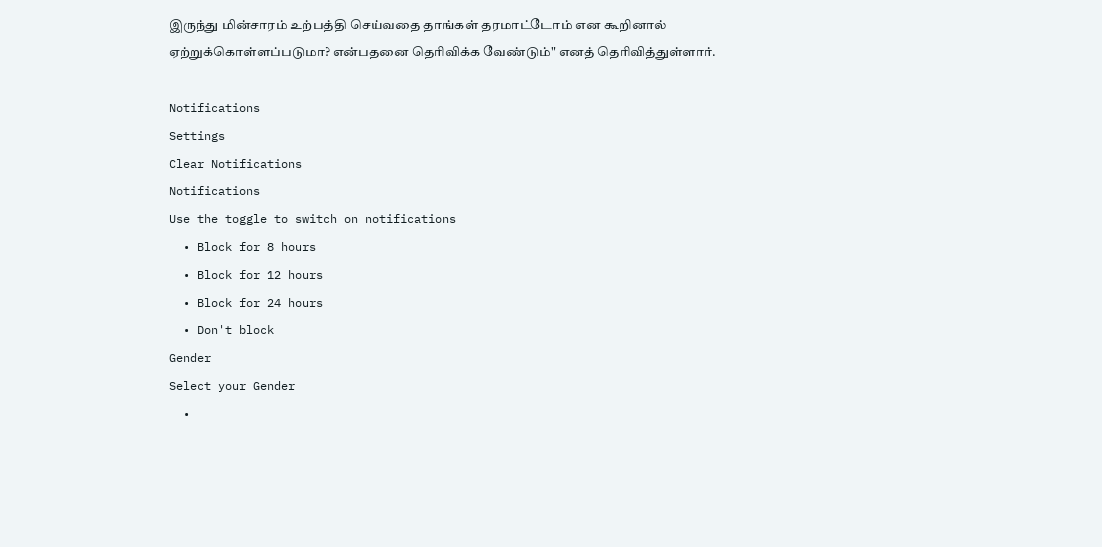இருந்து மின்சாரம் உற்பத்தி செய்வதை தாங்கள் தரமாட்டோம் என கூறினால் ஏற்றுக்கொள்ளப்படுமா? என்பதனை தெரிவிக்க வேண்டும்" எனத் தெரிவித்துள்ளார்.

Notifications
Settings
Clear Notifications
Notifications
Use the toggle to switch on notifications
  • Block for 8 hours
  • Block for 12 hours
  • Block for 24 hours
  • Don't block
Gender
Select your Gender
  •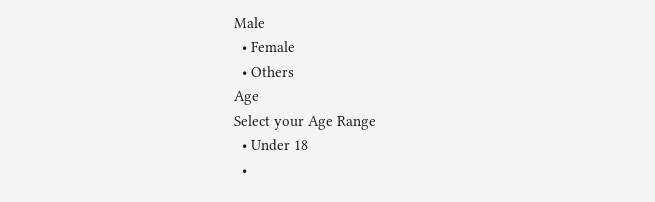Male
  • Female
  • Others
Age
Select your Age Range
  • Under 18
  •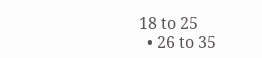18 to 25
  • 26 to 35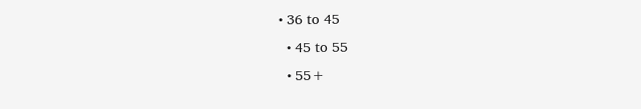• 36 to 45
  • 45 to 55
  • 55+